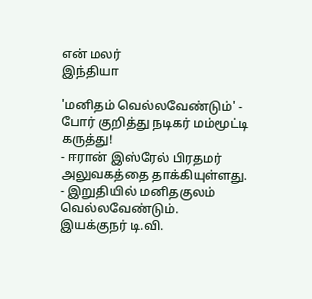என் மலர்
இந்தியா

'மனிதம் வெல்லவேண்டும்' - போர் குறித்து நடிகர் மம்மூட்டி கருத்து!
- ஈரான் இஸ்ரேல் பிரதமர் அலுவகத்தை தாக்கியுள்ளது.
- இறுதியில் மனிதகுலம் வெல்லவேண்டும்.
இயக்குநர் டி.வி.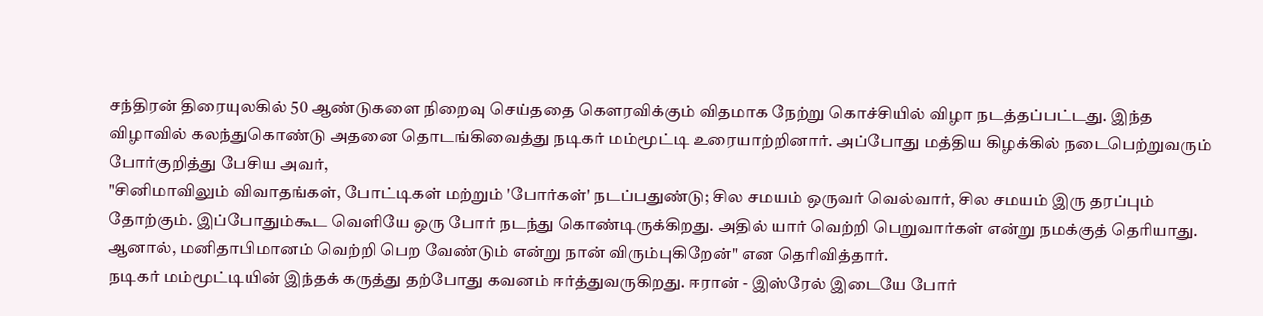சந்திரன் திரையுலகில் 50 ஆண்டுகளை நிறைவு செய்ததை கௌரவிக்கும் விதமாக நேற்று கொச்சியில் விழா நடத்தப்பட்டது. இந்த விழாவில் கலந்துகொண்டு அதனை தொடங்கிவைத்து நடிகர் மம்மூட்டி உரையாற்றினார். அப்போது மத்திய கிழக்கில் நடைபெற்றுவரும் போர்குறித்து பேசிய அவர்,
"சினிமாவிலும் விவாதங்கள், போட்டிகள் மற்றும் 'போர்கள்' நடப்பதுண்டு; சில சமயம் ஒருவர் வெல்வார், சில சமயம் இரு தரப்பும் தோற்கும். இப்போதும்கூட வெளியே ஒரு போர் நடந்து கொண்டிருக்கிறது. அதில் யார் வெற்றி பெறுவார்கள் என்று நமக்குத் தெரியாது. ஆனால், மனிதாபிமானம் வெற்றி பெற வேண்டும் என்று நான் விரும்புகிறேன்" என தெரிவித்தார்.
நடிகர் மம்மூட்டியின் இந்தக் கருத்து தற்போது கவனம் ஈர்த்துவருகிறது. ஈரான் - இஸ்ரேல் இடையே போர்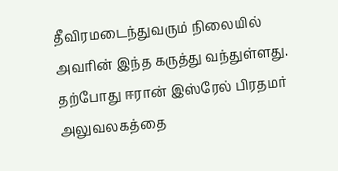தீவிரமடைந்துவரும் நிலையில் அவரின் இந்த கருத்து வந்துள்ளது. தற்போது ஈரான் இஸ்ரேல் பிரதமர் அலுவலகத்தை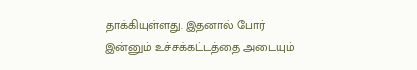தாக்கியுள்ளது. இதனால் போர் இன்னும் உச்சக்கட்டத்தை அடையும்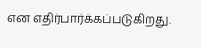என எதிர்பார்க்கப்படுகிறது.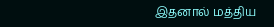இதனால் மத்திய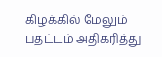கிழக்கில் மேலும் பதட்டம் அதிகரித்து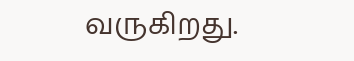வருகிறது.